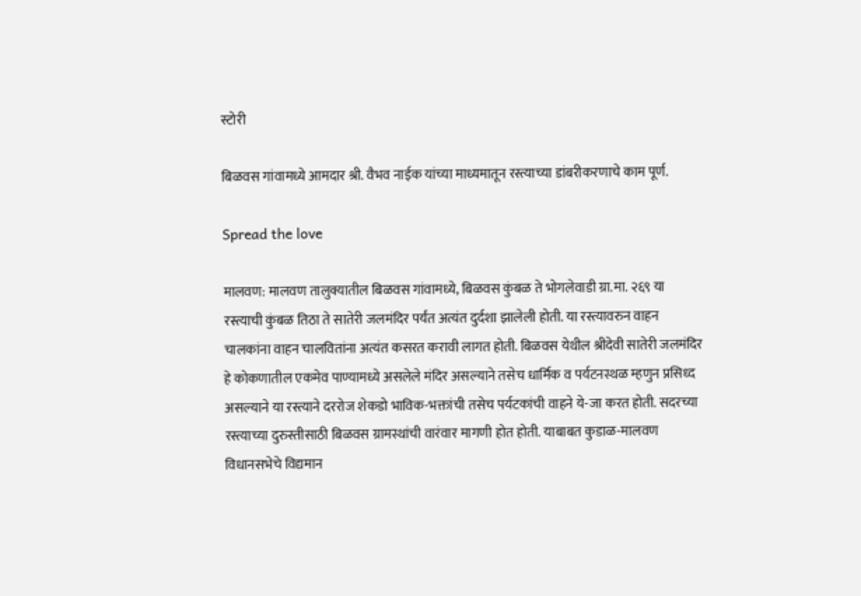स्टोरी

बिळवस गांवामध्ये आमदार श्री. वैभव नाईक यांच्या माध्यमातून रस्त्याच्या डांबरीकरणाचे काम पूर्ण.

Spread the love

मालवण: मालवण तालुक्यातील बिळवस गांवामध्ये, बिळवस कुंबळ ते भोगलेवाडी ग्रा.मा. २६९ या रस्त्याची कुंबळ तिठा ते सातेरी जलमंदिर पर्यंत अत्यंत दुर्दशा झालेली होती. या रस्त्यावरुन वाहन चालकांना वाहन चालवितांना अत्यंत कसरत करावी लागत होती. बिळवस येथील श्रीदेवी सातेरी जलमंदिर हे कोकणातील एकमेव पाण्यामध्ये असलेले मंदिर असल्याने तसेच धार्मिक व पर्यटनस्थळ म्हणुन प्रसिध्द असल्याने या रस्त्याने दररोज शेकडो भाविक-भक्तांची तसेच पर्यटकांची वाहने ये-जा करत होती. सदरच्या रस्त्याच्या दुरुस्तीसाठी बिळवस ग्रामस्थांची वारंवार मागणी होत होती. याबाबत कुडाळ-मालवण विधानसभेचे विद्यमान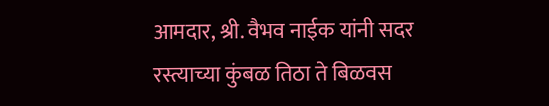आमदार, श्री. वैभव नाईक यांनी सदर रस्त्याच्या कुंबळ तिठा ते बिळवस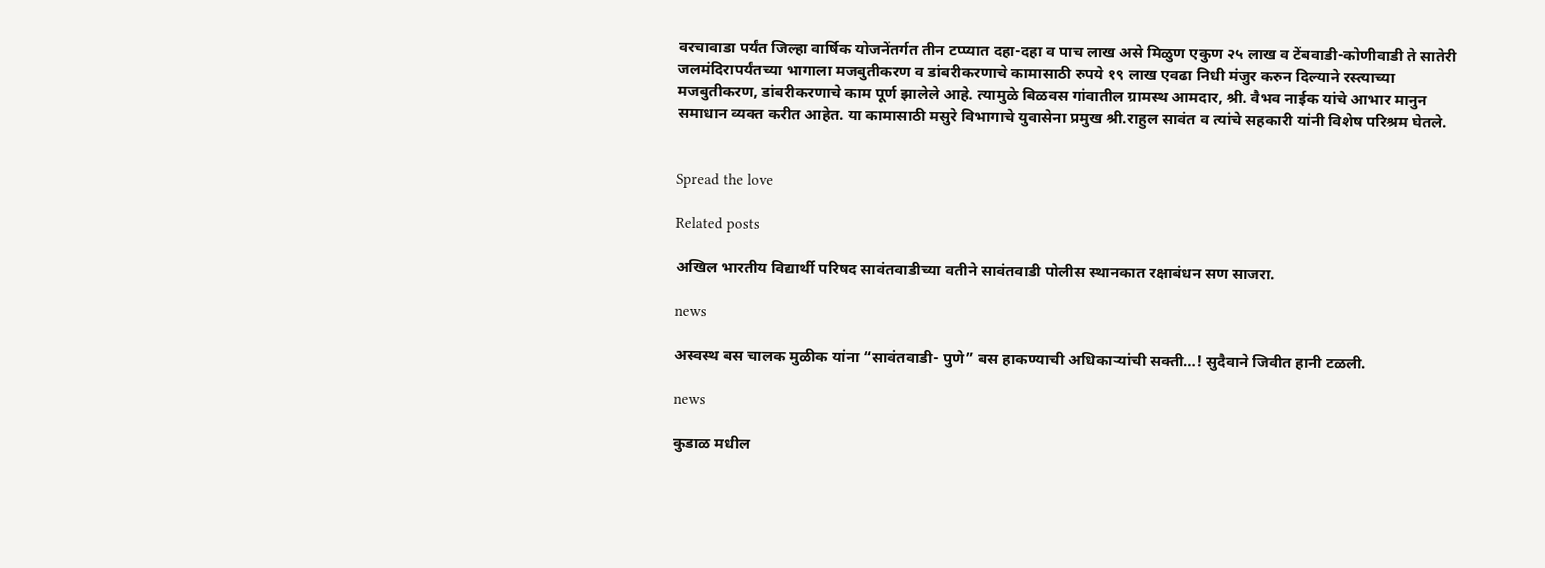वरचावाडा पर्यंत जिल्हा वार्षिक योजनेंतर्गत तीन टप्प्यात दहा-दहा व पाच लाख असे मिळुण एकुण २५ लाख व टेंबवाडी-कोणीवाडी ते सातेरी जलमंदिरापर्यंतच्या भागाला मजबुतीकरण व डांबरीकरणाचे कामासाठी रुपये १९ लाख एवढा निधी मंजुर करुन दिल्याने रस्त्याच्या मजबुतीकरण, डांबरीकरणाचे काम पूर्ण झालेले आहे. त्यामुळे बिळवस गांवातील ग्रामस्थ आमदार, श्री. वैभव नाईक यांचे आभार मानुन समाधान व्यक्त करीत आहेत. या कामासाठी मसुरे विभागाचे युवासेना प्रमुख श्री.राहुल सावंत व त्यांचे सहकारी यांनी विशेष परिश्रम घेतले.


Spread the love

Related posts

अखिल भारतीय विद्यार्थी परिषद सावंतवाडीच्या वतीने सावंतवाडी पोलीस स्थानकात रक्षाबंधन सण साजरा.

news

अस्वस्थ बस चालक मुळीक यांना “सावंतवाडी- पुणे” बस हाकण्याची अधिकाऱ्यांची सक्ती…! सुदैवाने जिवीत हानी टळली.

news

कुडाळ मधील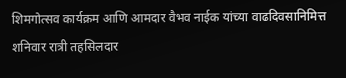शिमगोत्सव कार्यक्रम आणि आमदार वैभव नाईक यांच्या वाढदिवसानिमित्त शनिवार रात्री तहसिलदार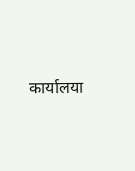कार्यालया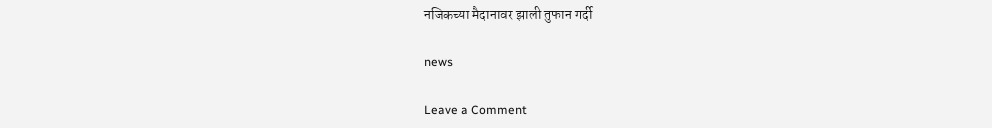नजिकच्या मैदानावर झाली तुफान गर्दी

news

Leave a Comment